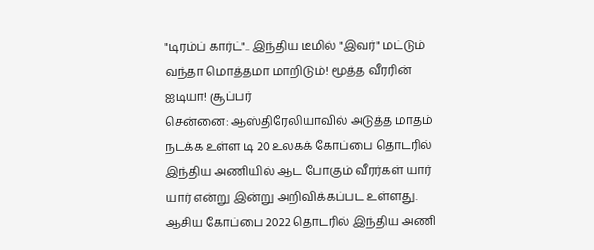"டிரம்ப் கார்ட்".. இந்திய டீமில் "இவர்" மட்டும் வந்தா மொத்தமா மாறிடும்! மூத்த வீரரின் ஐடியா! சூப்பர்
சென்னை: ஆஸ்திரேலியாவில் அடுத்த மாதம் நடக்க உள்ள டி 20 உலகக் கோப்பை தொடரில் இந்திய அணியில் ஆட போகும் வீரர்கள் யார் யார் என்று இன்று அறிவிக்கப்பட உள்ளது.
ஆசிய கோப்பை 2022 தொடரில் இந்திய அணி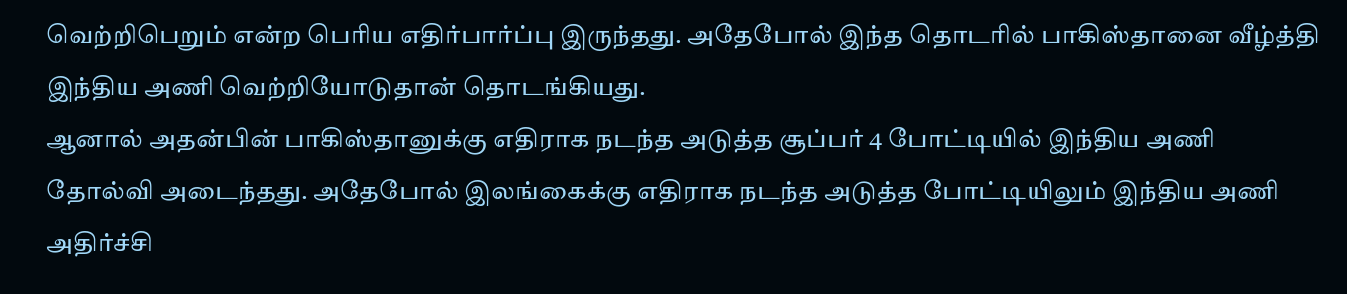வெற்றிபெறும் என்ற பெரிய எதிர்பார்ப்பு இருந்தது. அதேபோல் இந்த தொடரில் பாகிஸ்தானை வீழ்த்தி இந்திய அணி வெற்றியோடுதான் தொடங்கியது.
ஆனால் அதன்பின் பாகிஸ்தானுக்கு எதிராக நடந்த அடுத்த சூப்பர் 4 போட்டியில் இந்திய அணி தோல்வி அடைந்தது. அதேபோல் இலங்கைக்கு எதிராக நடந்த அடுத்த போட்டியிலும் இந்திய அணி அதிர்ச்சி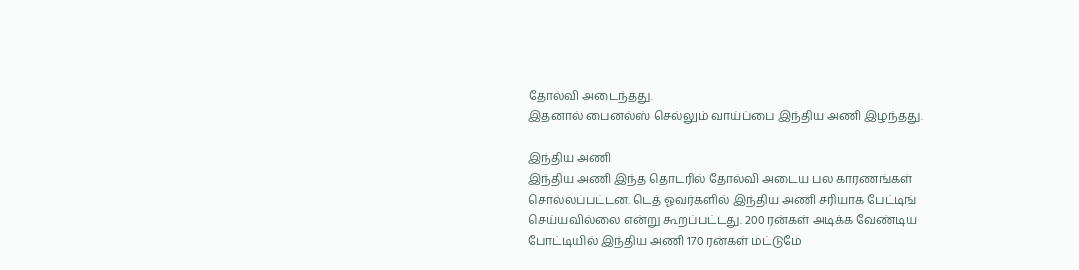தோல்வி அடைந்தது.
இதனால் பைனல்ஸ் செல்லும் வாய்ப்பை இந்திய அணி இழந்தது.

இந்திய அணி
இந்திய அணி இந்த தொடரில் தோல்வி அடைய பல காரணங்கள் சொல்லப்பட்டன. டெத் ஓவர்களில் இந்திய அணி சரியாக பேட்டிங் செய்யவில்லை என்று கூறப்பட்டது. 200 ரன்கள் அடிக்க வேண்டிய போட்டியில் இந்திய அணி 170 ரன்கள் மட்டுமே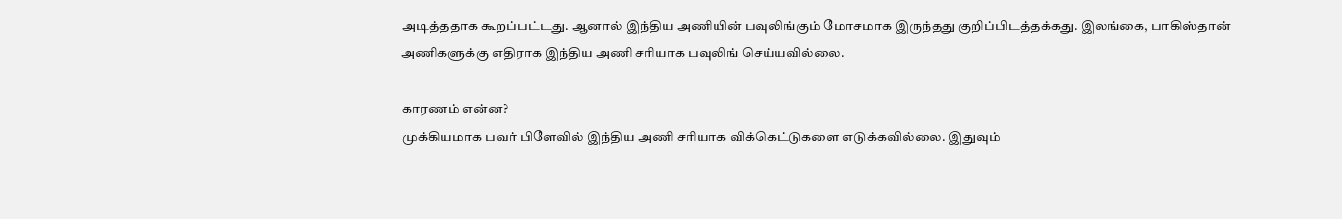அடித்ததாக கூறப்பட்டது. ஆனால் இந்திய அணியின் பவுலிங்கும் மோசமாக இருந்தது குறிப்பிடத்தக்கது. இலங்கை, பாகிஸ்தான் அணிகளுக்கு எதிராக இந்திய அணி சரியாக பவுலிங் செய்யவில்லை.

காரணம் என்ன?
முக்கியமாக பவர் பிளேவில் இந்திய அணி சரியாக விக்கெட்டுகளை எடுக்கவில்லை. இதுவும்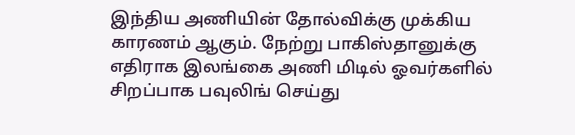இந்திய அணியின் தோல்விக்கு முக்கிய காரணம் ஆகும். நேற்று பாகிஸ்தானுக்கு எதிராக இலங்கை அணி மிடில் ஓவர்களில் சிறப்பாக பவுலிங் செய்து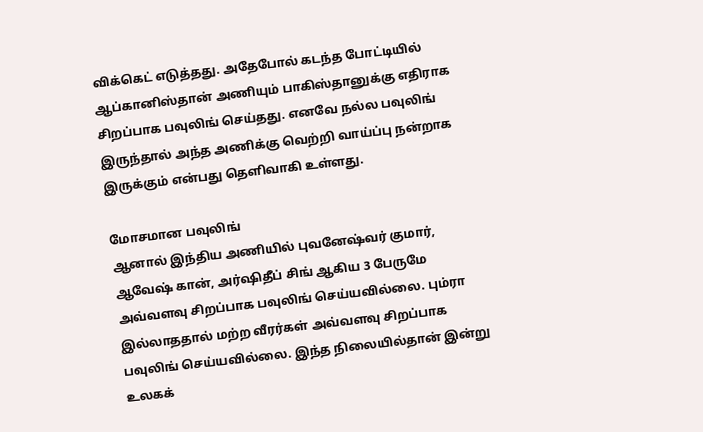விக்கெட் எடுத்தது. அதேபோல் கடந்த போட்டியில் ஆப்கானிஸ்தான் அணியும் பாகிஸ்தானுக்கு எதிராக சிறப்பாக பவுலிங் செய்தது. எனவே நல்ல பவுலிங் இருந்தால் அந்த அணிக்கு வெற்றி வாய்ப்பு நன்றாக இருக்கும் என்பது தெளிவாகி உள்ளது.

மோசமான பவுலிங்
ஆனால் இந்திய அணியில் புவனேஷ்வர் குமார், ஆவேஷ் கான், அர்ஷிதீப் சிங் ஆகிய 3 பேருமே அவ்வளவு சிறப்பாக பவுலிங் செய்யவில்லை. பும்ரா இல்லாததால் மற்ற வீரர்கள் அவ்வளவு சிறப்பாக பவுலிங் செய்யவில்லை. இந்த நிலையில்தான் இன்று உலகக்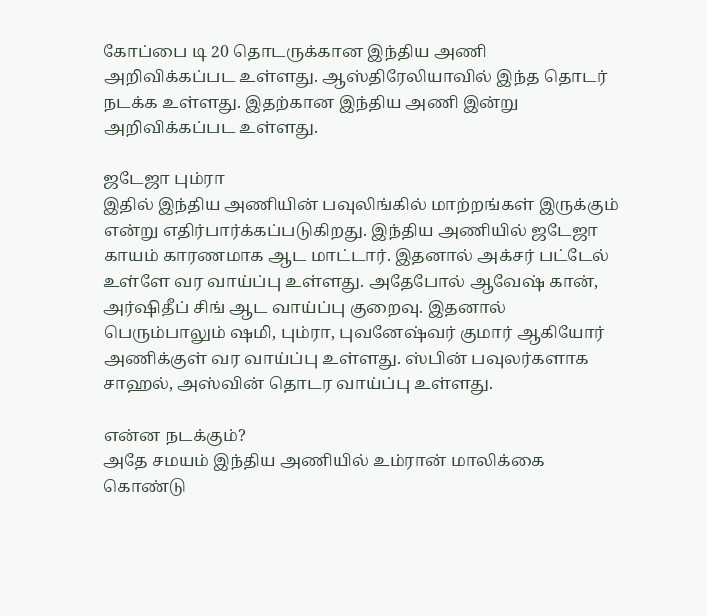கோப்பை டி 20 தொடருக்கான இந்திய அணி அறிவிக்கப்பட உள்ளது. ஆஸ்திரேலியாவில் இந்த தொடர் நடக்க உள்ளது. இதற்கான இந்திய அணி இன்று அறிவிக்கப்பட உள்ளது.

ஜடேஜா பும்ரா
இதில் இந்திய அணியின் பவுலிங்கில் மாற்றங்கள் இருக்கும் என்று எதிர்பார்க்கப்படுகிறது. இந்திய அணியில் ஜடேஜா காயம் காரணமாக ஆட மாட்டார். இதனால் அக்சர் பட்டேல் உள்ளே வர வாய்ப்பு உள்ளது. அதேபோல் ஆவேஷ் கான், அர்ஷிதீப் சிங் ஆட வாய்ப்பு குறைவு. இதனால் பெரும்பாலும் ஷமி, பும்ரா, புவனேஷ்வர் குமார் ஆகியோர் அணிக்குள் வர வாய்ப்பு உள்ளது. ஸ்பின் பவுலர்களாக சாஹல், அஸ்வின் தொடர வாய்ப்பு உள்ளது.

என்ன நடக்கும்?
அதே சமயம் இந்திய அணியில் உம்ரான் மாலிக்கை கொண்டு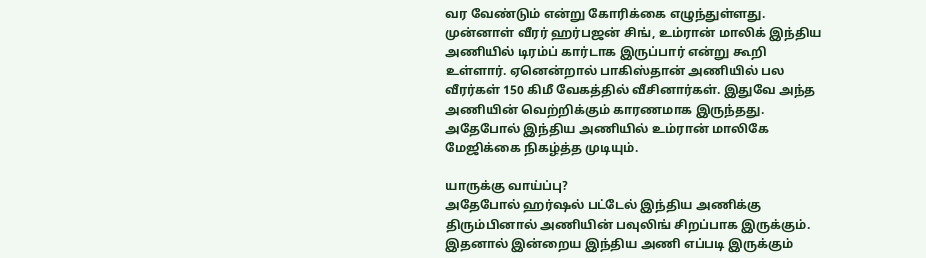வர வேண்டும் என்று கோரிக்கை எழுந்துள்ளது. முன்னாள் வீரர் ஹர்பஜன் சிங், உம்ரான் மாலிக் இந்திய அணியில் டிரம்ப் கார்டாக இருப்பார் என்று கூறி உள்ளார். ஏனென்றால் பாகிஸ்தான் அணியில் பல வீரர்கள் 150 கிமீ வேகத்தில் வீசினார்கள். இதுவே அந்த அணியின் வெற்றிக்கும் காரணமாக இருந்தது. அதேபோல் இந்திய அணியில் உம்ரான் மாலிகே மேஜிக்கை நிகழ்த்த முடியும்.

யாருக்கு வாய்ப்பு?
அதேபோல் ஹர்ஷல் பட்டேல் இந்திய அணிக்கு திரும்பினால் அணியின் பவுலிங் சிறப்பாக இருக்கும். இதனால் இன்றைய இந்திய அணி எப்படி இருக்கும்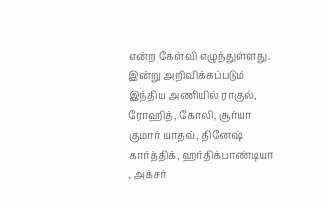என்ற கேள்வி எழுந்துள்ளது. இன்று அறிவிக்கப்படும் இந்திய அணியில் ராகுல், ரோஹித், கோலி, சூர்யா குமார் யாதவ், தினேஷ் கார்த்திக், ஹர்திக்பாண்டியா , அக்சர்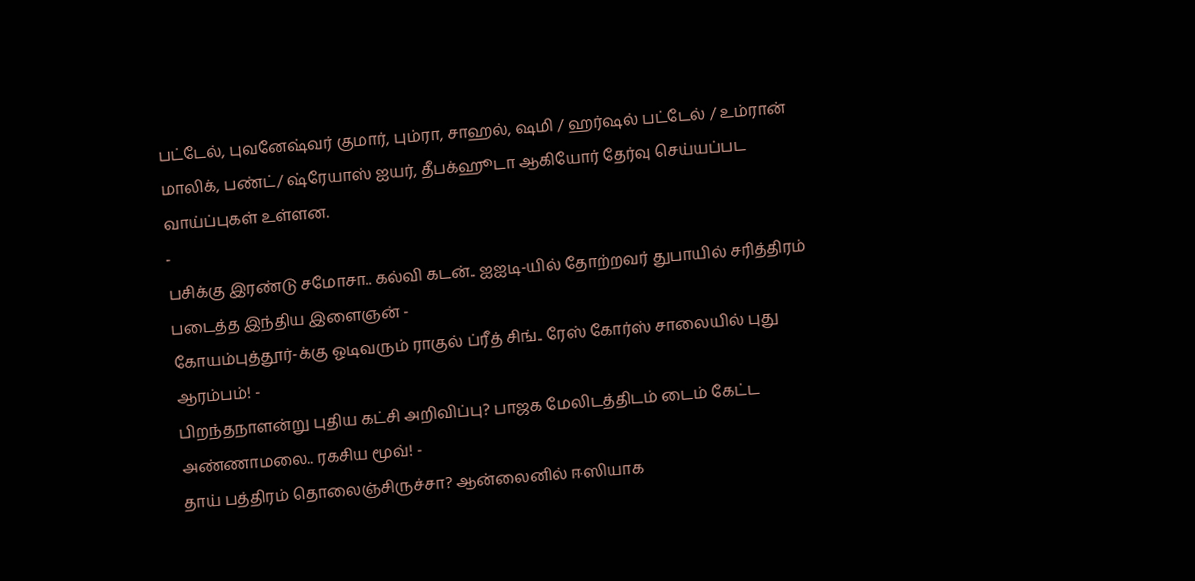பட்டேல், புவனேஷ்வர் குமார், பும்ரா, சாஹல், ஷமி / ஹர்ஷல் பட்டேல் / உம்ரான் மாலிக், பண்ட்/ ஷ்ரேயாஸ் ஐயர், தீபக்ஹூடா ஆகியோர் தேர்வு செய்யப்பட வாய்ப்புகள் உள்ளன.
-
பசிக்கு இரண்டு சமோசா.. கல்வி கடன்.. ஐஐடி-யில் தோற்றவர் துபாயில் சரித்திரம் படைத்த இந்திய இளைஞன் -
கோயம்புத்தூர்-க்கு ஓடிவரும் ராகுல் ப்ரீத் சிங்.. ரேஸ் கோர்ஸ் சாலையில் புது ஆரம்பம்! -
பிறந்தநாளன்று புதிய கட்சி அறிவிப்பு? பாஜக மேலிடத்திடம் டைம் கேட்ட அண்ணாமலை.. ரகசிய மூவ்! -
தாய் பத்திரம் தொலைஞ்சிருச்சா? ஆன்லைனில் ஈஸியாக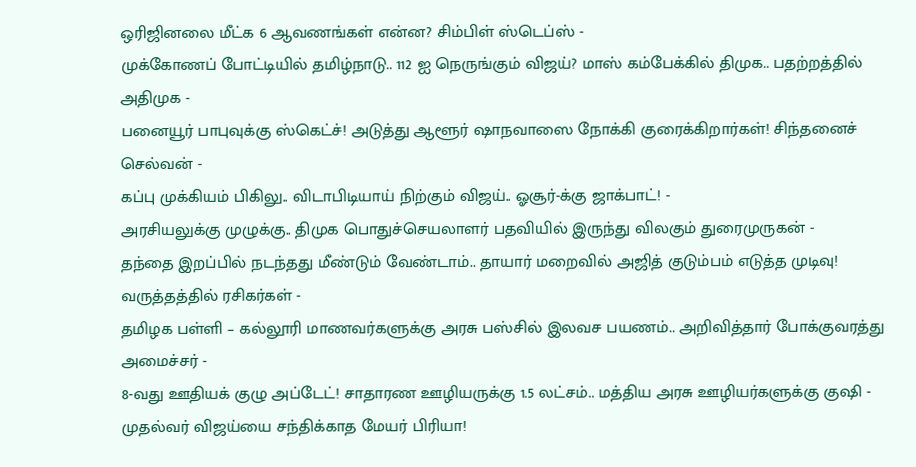ஒரிஜினலை மீட்க 6 ஆவணங்கள் என்ன? சிம்பிள் ஸ்டெப்ஸ் -
முக்கோணப் போட்டியில் தமிழ்நாடு.. 112 ஐ நெருங்கும் விஜய்? மாஸ் கம்பேக்கில் திமுக.. பதற்றத்தில் அதிமுக -
பனையூர் பாபுவுக்கு ஸ்கெட்ச்! அடுத்து ஆளூர் ஷாநவாஸை நோக்கி குரைக்கிறார்கள்! சிந்தனைச் செல்வன் -
கப்பு முக்கியம் பிகிலு.. விடாபிடியாய் நிற்கும் விஜய்.. ஓசூர்-க்கு ஜாக்பாட்! -
அரசியலுக்கு முழுக்கு.. திமுக பொதுச்செயலாளர் பதவியில் இருந்து விலகும் துரைமுருகன் -
தந்தை இறப்பில் நடந்தது மீண்டும் வேண்டாம்.. தாயார் மறைவில் அஜித் குடும்பம் எடுத்த முடிவு! வருத்தத்தில் ரசிகர்கள் -
தமிழக பள்ளி – கல்லூரி மாணவர்களுக்கு அரசு பஸ்சில் இலவச பயணம்.. அறிவித்தார் போக்குவரத்து அமைச்சர் -
8-வது ஊதியக் குழு அப்டேட்! சாதாரண ஊழியருக்கு 1.5 லட்சம்.. மத்திய அரசு ஊழியர்களுக்கு குஷி -
முதல்வர் விஜய்யை சந்திக்காத மேயர் பிரியா!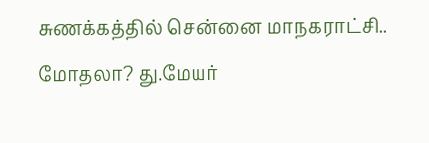சுணக்கத்தில் சென்னை மாநகராட்சி.. மோதலா? து.மேயர்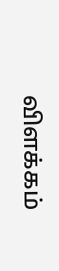விளக்கம்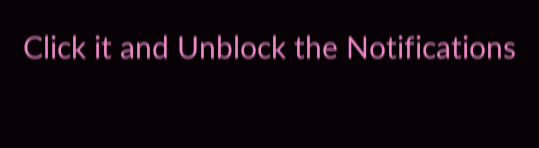Click it and Unblock the Notifications